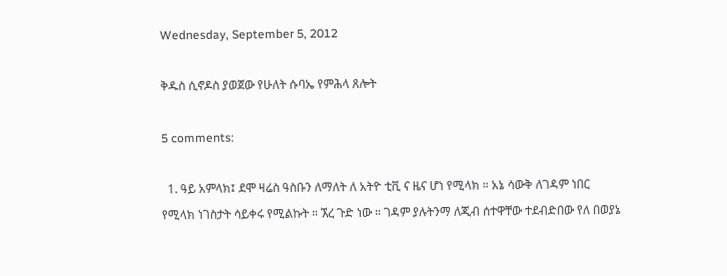Wednesday, September 5, 2012

ቅዱስ ሲኖዶስ ያወጀው የሁለት ሱባኤ የምሕላ ጸሎት

5 comments:

  1. ዓይ አምላክ፤ ደሞ ዛሬስ ዓስቡን ለማለት ለ አትዮ ቲቪ ና ዜና ሆነ የሚላክ ። አኔ ሳውቅ ለገዳም ነበር የሚላክ ነገስታት ሳይቀሩ የሚልኩት ። ኧረ ጉድ ነው ። ገዳም ያሉትንማ ለጂብ ሰተዋቸው ተደብድበው የለ በወያኔ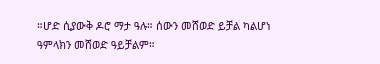።ሆድ ሲያውቅ ዶሮ ማታ ዓሉ። ሰውን መሸወድ ይቻል ካልሆነ ዓምላክን መሸወድ ዓይቻልም።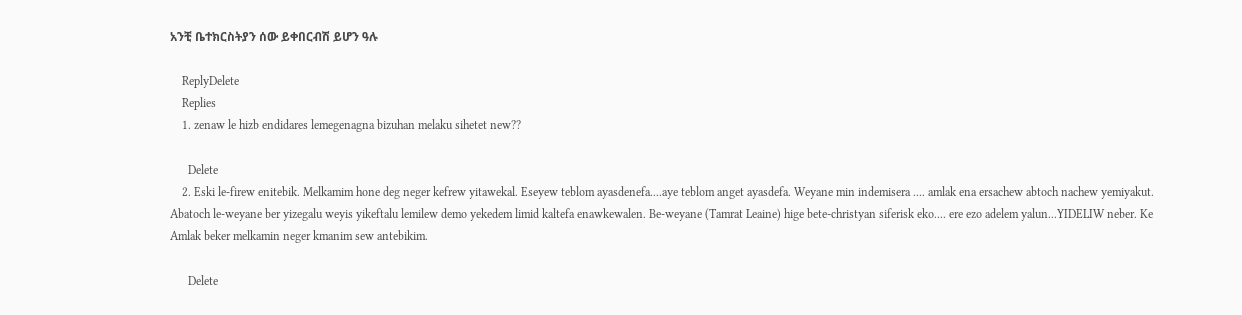አንቺ ቤተክርስትያን ሰው ይቀበርብሽ ይሆን ዓሉ

    ReplyDelete
    Replies
    1. zenaw le hizb endidares lemegenagna bizuhan melaku sihetet new??

      Delete
    2. Eski le-firew enitebik. Melkamim hone deg neger kefrew yitawekal. Eseyew teblom ayasdenefa....aye teblom anget ayasdefa. Weyane min indemisera .... amlak ena ersachew abtoch nachew yemiyakut. Abatoch le-weyane ber yizegalu weyis yikeftalu lemilew demo yekedem limid kaltefa enawkewalen. Be-weyane (Tamrat Leaine) hige bete-christyan siferisk eko.... ere ezo adelem yalun...YIDELIW neber. Ke Amlak beker melkamin neger kmanim sew antebikim.

      Delete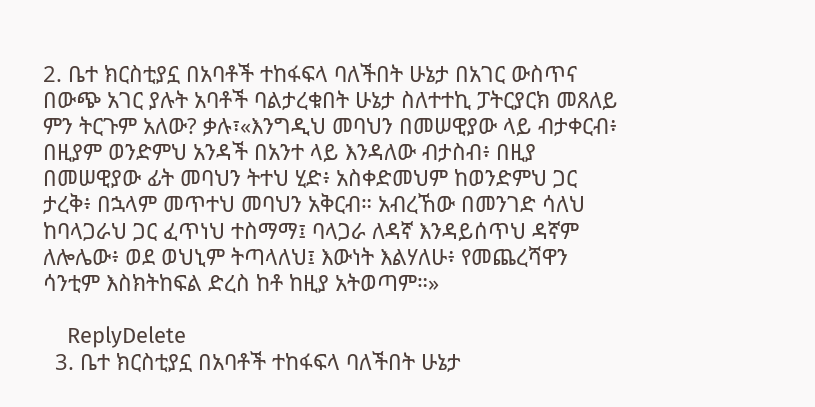2. ቤተ ክርስቲያኗ በአባቶች ተከፋፍላ ባለችበት ሁኔታ በአገር ውስጥና በውጭ አገር ያሉት አባቶች ባልታረቁበት ሁኔታ ስለተተኪ ፓትርያርክ መጸለይ ምን ትርጉም አለው? ቃሉ፣«እንግዲህ መባህን በመሠዊያው ላይ ብታቀርብ፥ በዚያም ወንድምህ አንዳች በአንተ ላይ እንዳለው ብታስብ፥ በዚያ በመሠዊያው ፊት መባህን ትተህ ሂድ፥ አስቀድመህም ከወንድምህ ጋር ታረቅ፥ በኋላም መጥተህ መባህን አቅርብ። አብረኸው በመንገድ ሳለህ ከባላጋራህ ጋር ፈጥነህ ተስማማ፤ ባላጋራ ለዳኛ እንዳይሰጥህ ዳኛም ለሎሌው፥ ወደ ወህኒም ትጣላለህ፤ እውነት እልሃለሁ፥ የመጨረሻዋን ሳንቲም እስክትከፍል ድረስ ከቶ ከዚያ አትወጣም።»

    ReplyDelete
  3. ቤተ ክርስቲያኗ በአባቶች ተከፋፍላ ባለችበት ሁኔታ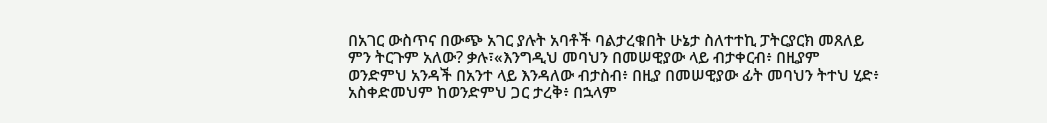በአገር ውስጥና በውጭ አገር ያሉት አባቶች ባልታረቁበት ሁኔታ ስለተተኪ ፓትርያርክ መጸለይ ምን ትርጉም አለው? ቃሉ፣«እንግዲህ መባህን በመሠዊያው ላይ ብታቀርብ፥ በዚያም ወንድምህ አንዳች በአንተ ላይ እንዳለው ብታስብ፥ በዚያ በመሠዊያው ፊት መባህን ትተህ ሂድ፥ አስቀድመህም ከወንድምህ ጋር ታረቅ፥ በኋላም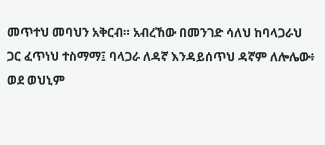መጥተህ መባህን አቅርብ። አብረኸው በመንገድ ሳለህ ከባላጋራህ ጋር ፈጥነህ ተስማማ፤ ባላጋራ ለዳኛ እንዳይሰጥህ ዳኛም ለሎሌው፥ ወደ ወህኒም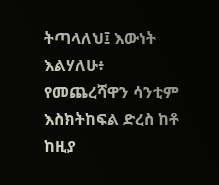ትጣላለህ፤ እውነት እልሃለሁ፥ የመጨረሻዋን ሳንቲም እስክትከፍል ድረስ ከቶ ከዚያ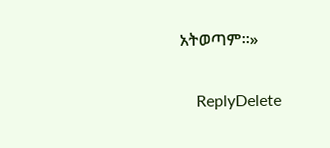አትወጣም።»

    ReplyDelete